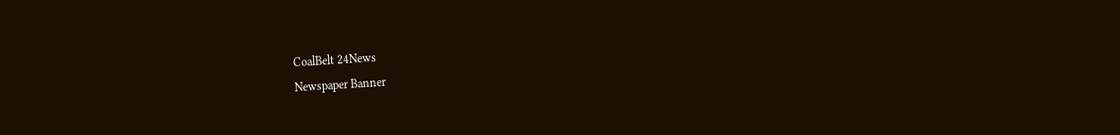CoalBelt 24News
Newspaper Banner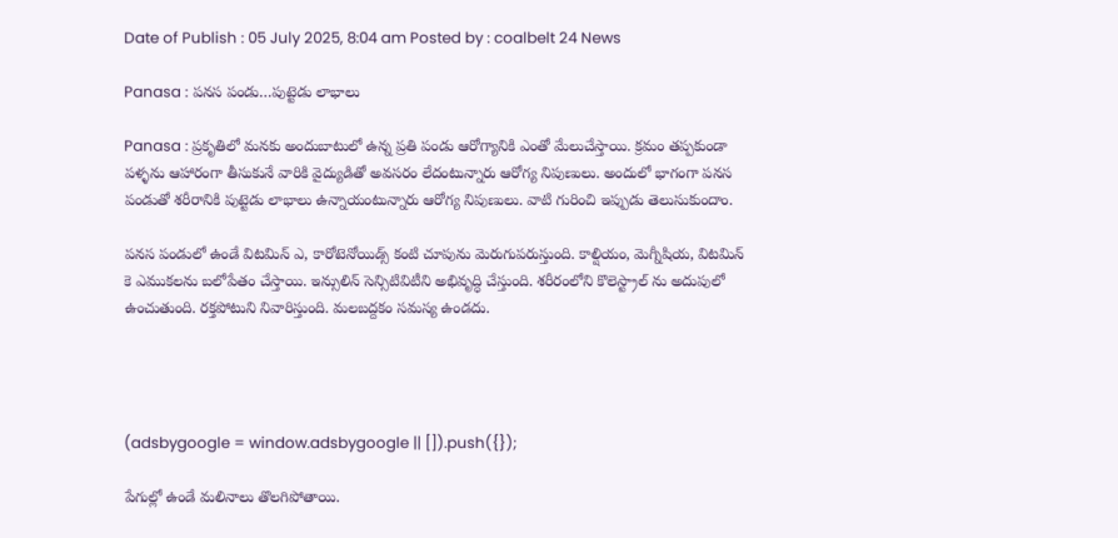Date of Publish : 05 July 2025, 8:04 am Posted by : coalbelt 24 News

Panasa : పనస పండు…పుట్టెడు లాభాలు

Panasa : ప్రకృతిలో మనకు అందుబాటులో ఉన్న ప్రతి పండు ఆరోగ్యానికి ఎంతో మేలుచేస్తాయి. క్రమం తప్పకుండా పళ్ళను ఆహారంగా తీసుకునే వారికి వైద్యుడితో అవసరం లేదంటున్నారు ఆరోగ్య నిపుణులు. అందులో భాగంగా పనస పండుతో శరీరానికి పుట్టెడు లాభాలు ఉన్నాయంటున్నారు ఆరోగ్య నిపుణులు. వాటి గురించి ఇప్పుడు తెలుసుకుందాం.

పనస పండులో ఉండే విటమిన్ ఎ, కారోటెనోయిడ్స్ కంటి చూపును మెరుగుపరుస్తుంది. కాల్షియం, మెగ్నీషియ, విటమిన్ కె ఎముకలను బలోపేతం చేస్తాయి. ఇన్సులిన్ సెన్సిటివిటీని అభివృద్ధి చేస్తుంది. శరీరంలోని కొలెస్ట్రాల్ ను అదుపులో ఉంచుతుంది. రక్తపోటుని నివారిస్తుంది. మలబద్దకం సమస్య ఉండదు.




(adsbygoogle = window.adsbygoogle || []).push({});

పేగుల్లో ఉండే మలినాలు తొలగిపోతాయి.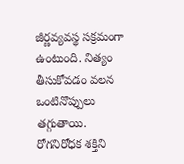జీర్ణవ్యవస్థ సక్రమంగా ఉంటుంది. నిత్యం తీసుకోవడం వలన ఒంటినొప్పులు తగ్గుతాయి. రోగనిరోధక శక్తిని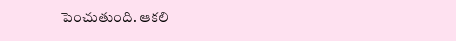పెంచుతుంది. ఆకలి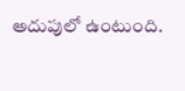అదుపులో ఉంటుంది.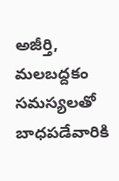అజీర్తి, మలబద్దకం సమస్యలతో బాధపడేవారికి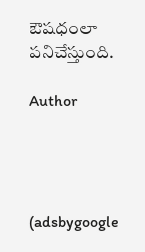ఔషధంలా పనిచేస్తుంది.

Author




(adsbygoogle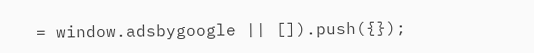= window.adsbygoogle || []).push({});